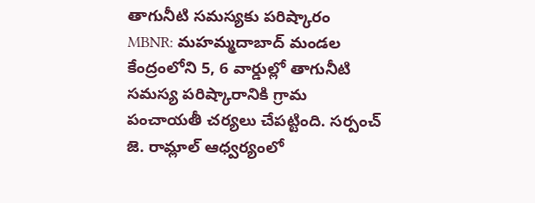తాగునీటి సమస్యకు పరిష్కారం
MBNR: మహమ్మదాబాద్ మండల కేంద్రంలోని 5, 6 వార్డుల్లో తాగునీటి సమస్య పరిష్కారానికి గ్రామ పంచాయతీ చర్యలు చేపట్టింది. సర్పంచ్ జె. రామ్లాల్ ఆధ్వర్యంలో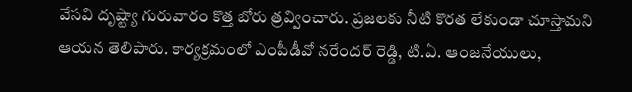వేసవి దృష్ట్యా గురువారం కొత్త బోరు త్రవ్వించారు. ప్రజలకు నీటి కొరత లేకుండా చూస్తామని ఆయన తెలిపారు. కార్యక్రమంలో ఎంపీడీవో నరేందర్ రెడ్డి, టి.ఏ. ఆంజనేయులు,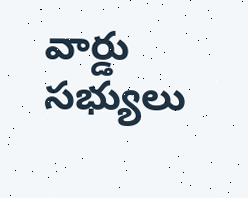వార్డు సభ్యులు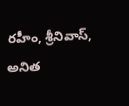రహీం, శ్రీనివాస్, అనిత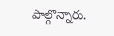పాల్గొన్నారు.